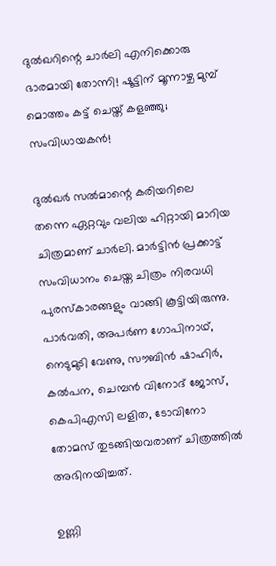ദുൽഖറിന്റെ ചാർലി എനിക്കൊരു ഭാരമായി തോന്നി! ഷൂട്ടിന് മൂന്നാഴ്ച മുമ്പ് മൊത്തം കട്ട് ചെയ്ത് കളഞ്ഞു; സംവിധായകൻ!

ദുൽഖർ സൽമാന്റെ കരിയറിലെ തന്നെ ഏറ്റവും വലിയ ഹിറ്റായി മാറിയ ചിത്രമാണ് ചാർലി. മാർട്ടിൻ പ്രക്കാട്ട് സംവിധാനം ചെയ്ത ചിത്രം നിരവധി പുരസ്കാരങ്ങളും വാങ്ങി കൂട്ടിയിരുന്നു. പാർവതി, അപർണ ഗോപിനാഥ്, നെടുമുടി വേണു, സൗബിൻ ഷാഹിർ, കൽപന, ചെമ്പൻ വിനോദ് ജോസ്, കെപിഎസി ലളിത, ടോവിനോ തോമസ് തുടങ്ങിയവരാണ് ചിത്രത്തിൽ അഭിനയിച്ചത്.

ഉണ്ണി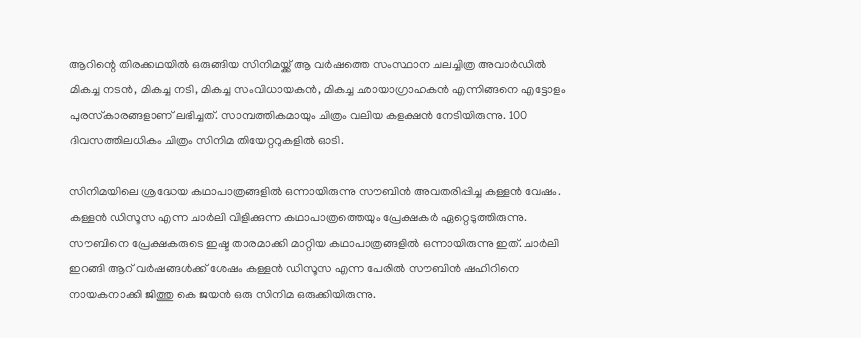ആറിന്റെ തിരക്കഥയിൽ ഒരുങ്ങിയ സിനിമയ്ക്ക് ആ വർഷത്തെ സംസ്ഥാന ചലച്ചിത്ര അവാർഡിൽ മികച്ച നടൻ, മികച്ച നടി, മികച്ച സംവിധായകൻ, മികച്ച ഛായാഗ്രാഹകൻ എന്നിങ്ങനെ എട്ടോളം പുരസ്‌കാരങ്ങളാണ് ലഭിച്ചത്. സാമ്പത്തികമായും ചിത്രം വലിയ കളക്ഷൻ നേടിയിരുന്നു. 100 ദിവസത്തിലധികം ചിത്രം സിനിമ തിയേറ്ററുകളിൽ ഓടി.

സിനിമയിലെ ശ്രദ്ധേയ കഥാപാത്രങ്ങളിൽ ഒന്നായിരുന്നു സൗബിൻ അവതരിപ്പിച്ച കള്ളൻ വേഷം. കള്ളൻ ഡിസൂസ എന്ന ചാർലി വിളിക്കുന്ന കഥാപാത്രത്തെയും പ്രേക്ഷകർ ഏറ്റെടുത്തിരുന്നു. സൗബിനെ പ്രേക്ഷകരുടെ ഇഷ്ട താരമാക്കി മാറ്റിയ കഥാപാത്രങ്ങളിൽ ഒന്നായിരുന്നു ഇത്. ചാർലി ഇറങ്ങി ആറ് വർഷങ്ങൾക്ക് ശേഷം കള്ളൻ ഡിസൂസ എന്ന പേരിൽ സൗബിൻ ഷഹിറിനെ നായകനാക്കി ജിത്തു കെ ജയൻ ഒരു സിനിമ ഒരുക്കിയിരുന്നു.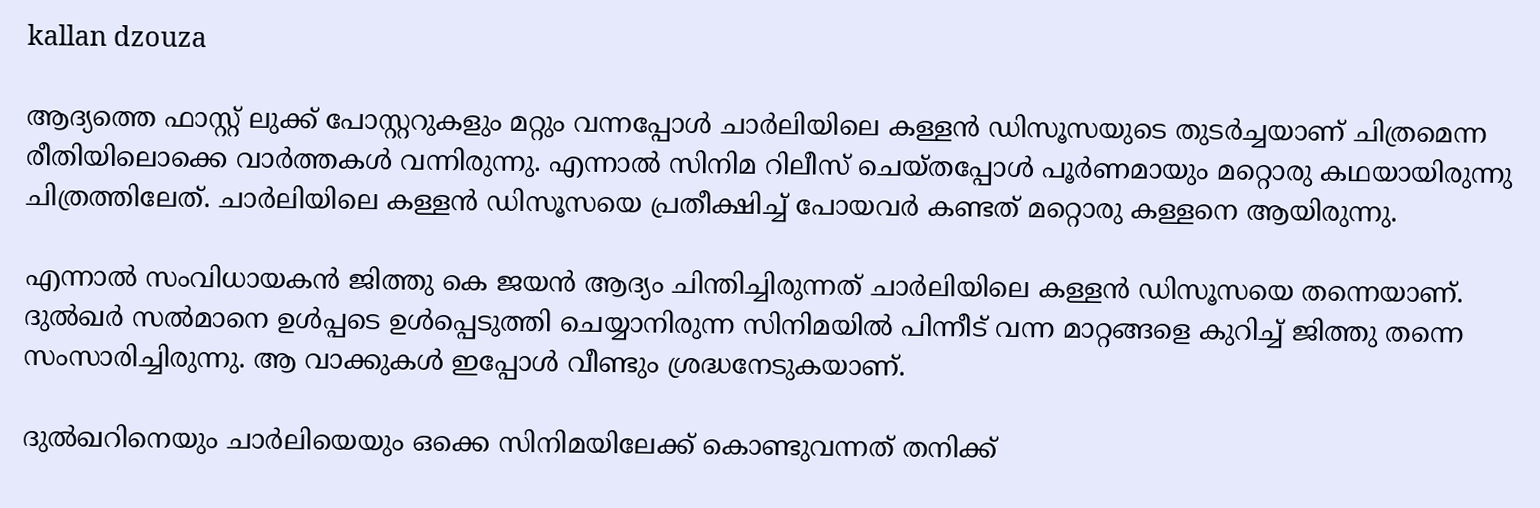kallan dzouza

ആദ്യത്തെ ഫാസ്റ്റ് ലുക്ക് പോസ്റ്ററുകളും മറ്റും വന്നപ്പോൾ ചാർലിയിലെ കള്ളൻ ഡിസൂസയുടെ തുടർച്ചയാണ് ചിത്രമെന്ന രീതിയിലൊക്കെ വാർത്തകൾ വന്നിരുന്നു. എന്നാൽ സിനിമ റിലീസ് ചെയ്തപ്പോൾ പൂർണമായും മറ്റൊരു കഥയായിരുന്നു ചിത്രത്തിലേത്. ചാർലിയിലെ കള്ളൻ ഡിസൂസയെ പ്രതീക്ഷിച്ച് പോയവർ കണ്ടത് മറ്റൊരു കള്ളനെ ആയിരുന്നു.

എന്നാൽ സംവിധായകൻ ജിത്തു കെ ജയൻ ആദ്യം ചിന്തിച്ചിരുന്നത് ചാർലിയിലെ കള്ളൻ ഡിസൂസയെ തന്നെയാണ്. ദുൽഖർ സൽമാനെ ഉൾപ്പടെ ഉൾപ്പെടുത്തി ചെയ്യാനിരുന്ന സിനിമയിൽ പിന്നീട് വന്ന മാറ്റങ്ങളെ കുറിച്ച് ജിത്തു തന്നെ സംസാരിച്ചിരുന്നു. ആ വാക്കുകൾ ഇപ്പോൾ വീണ്ടും ശ്രദ്ധനേടുകയാണ്.

ദുൽഖറിനെയും ചാർലിയെയും ഒക്കെ സിനിമയിലേക്ക് കൊണ്ടുവന്നത് തനിക്ക്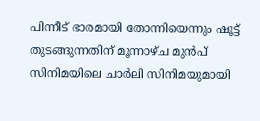പിന്നീട് ഭാരമായി തോന്നിയെന്നും ഷൂട്ട് തുടങ്ങുന്നതിന് മൂന്നാഴ്ച മുൻപ് സിനിമയിലെ ചാർലി സിനിമയുമായി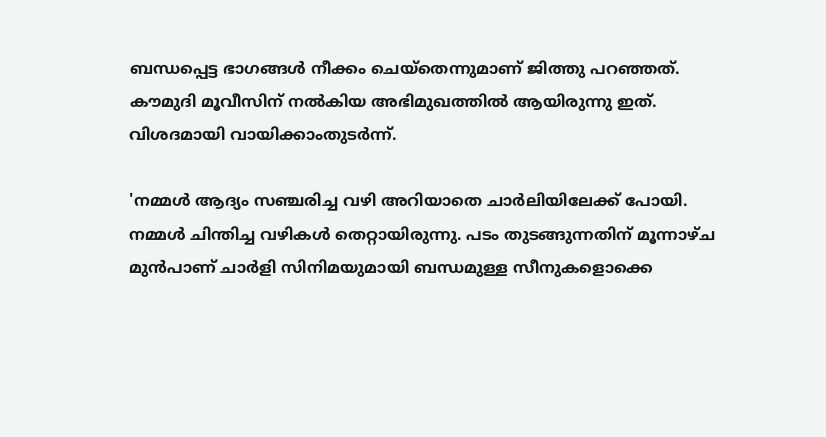ബന്ധപ്പെട്ട ഭാഗങ്ങൾ നീക്കം ചെയ്‌തെന്നുമാണ് ജിത്തു പറഞ്ഞത്. കൗമുദി മൂവീസിന് നൽകിയ അഭിമുഖത്തിൽ ആയിരുന്നു ഇത്. വിശദമായി വായിക്കാംതുടർന്ന്.

'നമ്മൾ ആദ്യം സഞ്ചരിച്ച വഴി അറിയാതെ ചാർലിയിലേക്ക് പോയി. നമ്മൾ ചിന്തിച്ച വഴികൾ തെറ്റായിരുന്നു. പടം തുടങ്ങുന്നതിന് മൂന്നാഴ്ച മുൻപാണ് ചാർളി സിനിമയുമായി ബന്ധമുള്ള സീനുകളൊക്കെ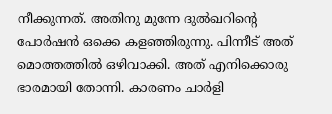നീക്കുന്നത്. അതിനു മുന്നേ ദുൽഖറിന്റെ പോർഷൻ ഒക്കെ കളഞ്ഞിരുന്നു. പിന്നീട് അത് മൊത്തത്തിൽ ഒഴിവാക്കി. അത് എനിക്കൊരു ഭാരമായി തോന്നി. കാരണം ചാർളി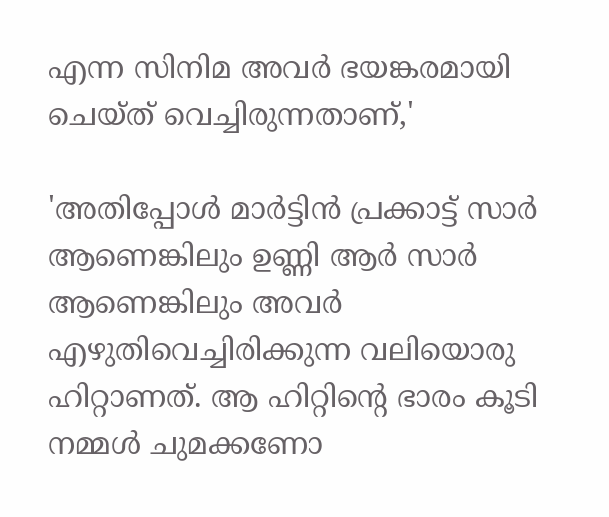എന്ന സിനിമ അവർ ഭയങ്കരമായി ചെയ്ത് വെച്ചിരുന്നതാണ്,'

'അതിപ്പോൾ മാർട്ടിൻ പ്രക്കാട്ട് സാർ ആണെങ്കിലും ഉണ്ണി ആർ സാർ ആണെങ്കിലും അവർ എഴുതിവെച്ചിരിക്കുന്ന വലിയൊരു ഹിറ്റാണത്. ആ ഹിറ്റിന്റെ ഭാരം കൂടി നമ്മൾ ചുമക്കണോ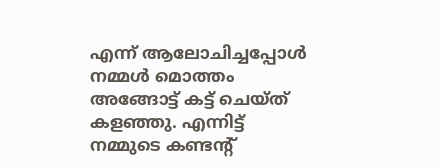എന്ന് ആലോചിച്ചപ്പോൾ നമ്മൾ മൊത്തം അങ്ങോട്ട് കട്ട് ചെയ്ത് കളഞ്ഞു. എന്നിട്ട് നമ്മുടെ കണ്ടന്റ്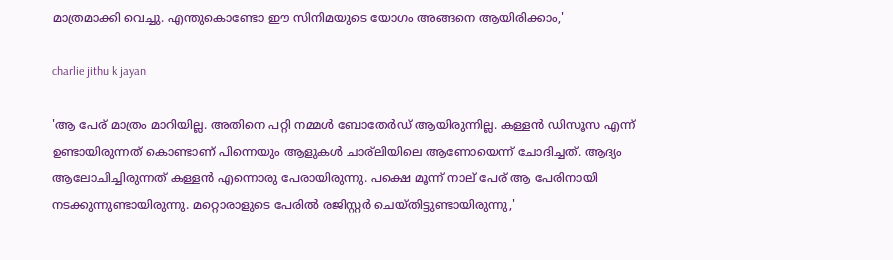മാത്രമാക്കി വെച്ചു. എന്തുകൊണ്ടോ ഈ സിനിമയുടെ യോഗം അങ്ങനെ ആയിരിക്കാം,'

charlie jithu k jayan

'ആ പേര് മാത്രം മാറിയില്ല. അതിനെ പറ്റി നമ്മൾ ബോതേർഡ്‌ ആയിരുന്നില്ല. കള്ളൻ ഡിസൂസ എന്ന് ഉണ്ടായിരുന്നത് കൊണ്ടാണ് പിന്നെയും ആളുകൾ ചാര്ലിയിലെ ആണോയെന്ന് ചോദിച്ചത്. ആദ്യം ആലോചിച്ചിരുന്നത് കള്ളൻ എന്നൊരു പേരായിരുന്നു. പക്ഷെ മൂന്ന് നാല് പേര് ആ പേരിനായി നടക്കുന്നുണ്ടായിരുന്നു. മറ്റൊരാളുടെ പേരിൽ രജിസ്റ്റർ ചെയ്തിട്ടുണ്ടായിരുന്നു,'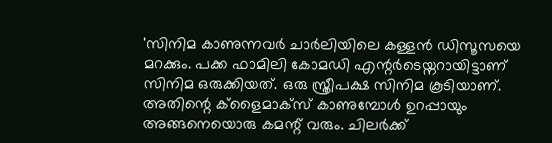'സിനിമ കാണുന്നവർ ചാർലിയിലെ കള്ളൻ ഡിസൂസയെ മറക്കും. പക്ക ഫാമിലി കോമഡി എന്റർടെയ്നറായിട്ടാണ് സിനിമ ഒരുക്കിയത്. ഒരു സ്ത്രീപക്ഷ സിനിമ കൂടിയാണ്. അതിന്റെ ക്‌ളൈമാക്‌സ് കാണുമ്പോൾ ഉറപ്പായും അങ്ങനെയൊരു കമന്റ് വരും. ചിലർക്ക്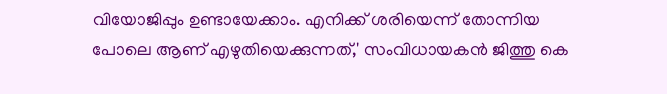വിയോജിപ്പും ഉണ്ടായേക്കാം. എനിക്ക് ശരിയെന്ന് തോന്നിയ പോലെ ആണ് എഴുതിയെക്കുന്നത്,' സംവിധായകൻ ജിത്തു കെ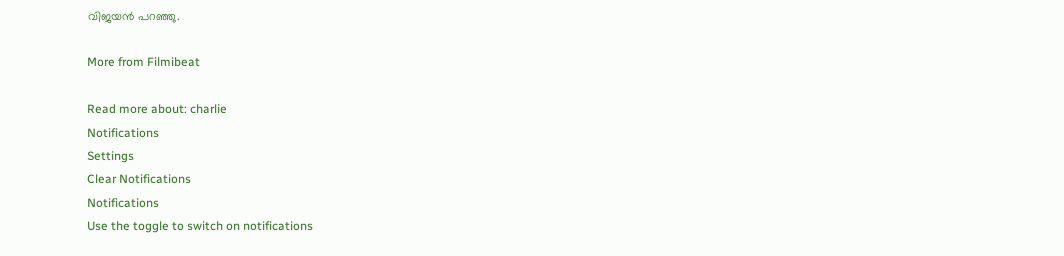വിജയൻ പറഞ്ഞു.

More from Filmibeat

Read more about: charlie
Notifications
Settings
Clear Notifications
Notifications
Use the toggle to switch on notifications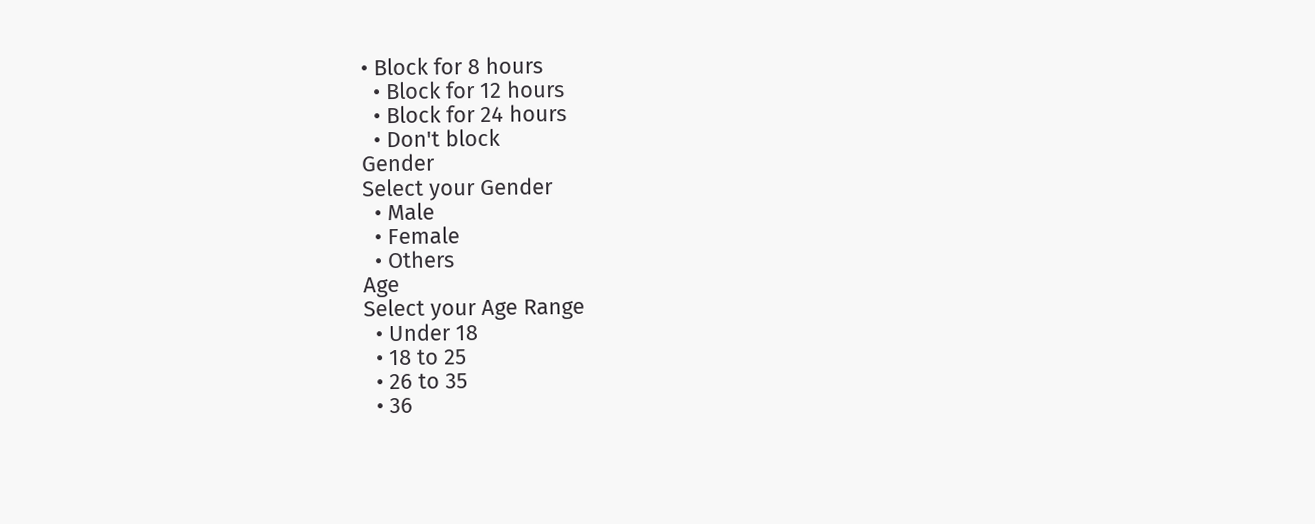• Block for 8 hours
  • Block for 12 hours
  • Block for 24 hours
  • Don't block
Gender
Select your Gender
  • Male
  • Female
  • Others
Age
Select your Age Range
  • Under 18
  • 18 to 25
  • 26 to 35
  • 36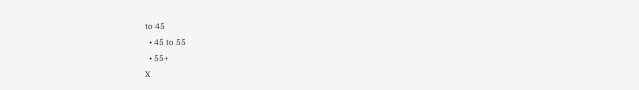to 45
  • 45 to 55
  • 55+
X